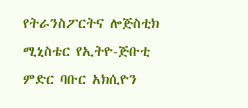የትራንስፖርትና ሎጅስቲክ ሚኒስቴር የኢትዮ-ጅቡቲ ምድር ባቡር አክሲዮን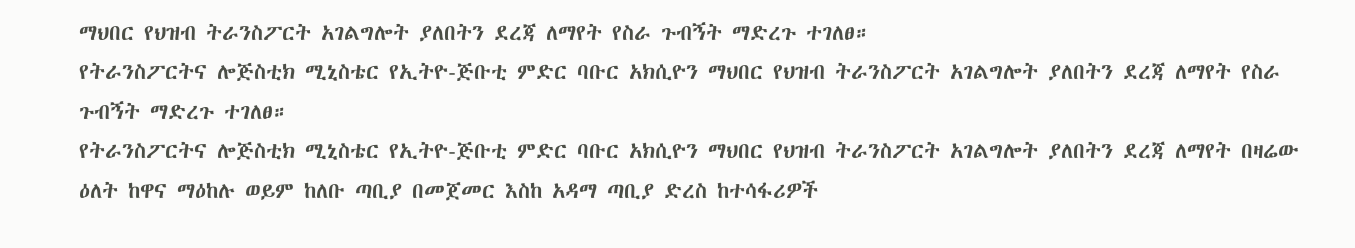ማህበር የህዝብ ትራንስፖርት አገልግሎት ያለበትን ደረጃ ለማየት የስራ ጉብኝት ማድረጉ ተገለፀ።
የትራንስፖርትና ሎጅስቲክ ሚኒስቴር የኢትዮ-ጅቡቲ ምድር ባቡር አክሲዮን ማህበር የህዝብ ትራንስፖርት አገልግሎት ያለበትን ደረጃ ለማየት የስራ ጉብኝት ማድረጉ ተገለፀ።
የትራንስፖርትና ሎጅስቲክ ሚኒስቴር የኢትዮ-ጅቡቲ ምድር ባቡር አክሲዮን ማህበር የህዝብ ትራንስፖርት አገልግሎት ያለበትን ደረጃ ለማየት በዛሬው ዕለት ከዋና ማዕከሉ ወይም ከለቡ ጣቢያ በመጀመር እስከ አዳማ ጣቢያ ድረስ ከተሳፋሪዎች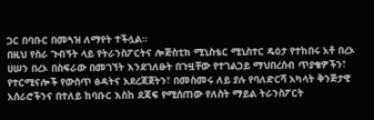ጋር በባቡር በመጓዝ ለማየት ተችሏል።
በዚህ የስራ ጉብኝት ላይ የትራንስፖርትና ሎጅስቲክ ሚኒስቴር ሚኒስተር ዴዕታ የተከበሩ አቶ በረኦ ሀሠን በረኦ በስፍራው በመገኘት እንደገለፁት በጉዟቸው የተገልጋይ ማህበረሰብ ጥያቄዎችን፣ የተርሚናሎች የውስጥ ፅዳትና አደረጃጀትን፣ በመስመሩ ለይ ያሉ የባለድርሻ አካላት ቅንጅታዊ አሰራሮችንና በተለይ ከባቡር እስከ ደጃፍ የሚሰጠው የለስት ማይል ትራንስፖርት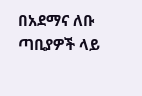በአደማና ለቡ ጣቢያዎች ላይ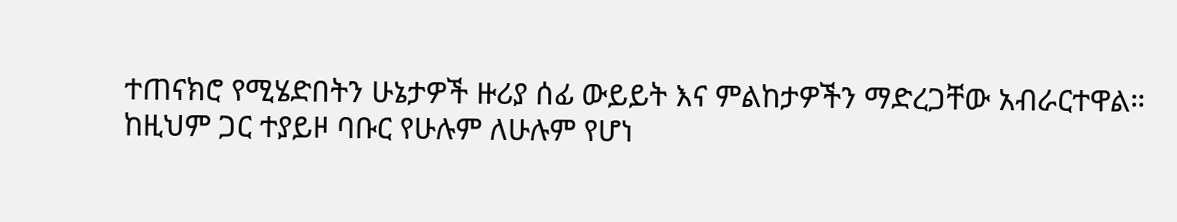ተጠናክሮ የሚሄድበትን ሁኔታዎች ዙሪያ ሰፊ ውይይት እና ምልከታዎችን ማድረጋቸው አብራርተዋል።
ከዚህም ጋር ተያይዞ ባቡር የሁሉም ለሁሉም የሆነ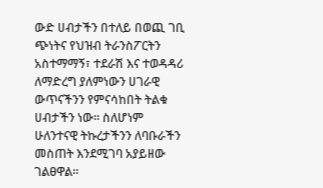ውድ ሀብታችን በተለይ በወጪ ገቢ ጭነትና የህዝብ ትራንስፖርትን አስተማማኝ፣ ተደራሽ እና ተወዳዳሪ ለማድረግ ያለምነውን ሀገራዊ ውጥናችንን የምናሳከበት ትልቁ ሀብታችን ነው። ስለሆነም ሁለንተናዊ ትኩረታችንን ለባቡራችን መስጠት እንደሚገባ አያይዘው ገልፀዋል።